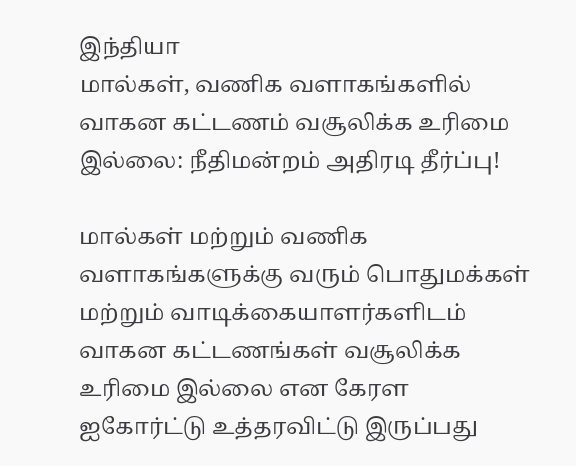இந்தியா
மால்கள், வணிக வளாகங்களில் வாகன கட்டணம் வசூலிக்க உரிமை இல்லை: நீதிமன்றம் அதிரடி தீர்ப்பு!

மால்கள் மற்றும் வணிக வளாகங்களுக்கு வரும் பொதுமக்கள் மற்றும் வாடிக்கையாளர்களிடம் வாகன கட்டணங்கள் வசூலிக்க உரிமை இல்லை என கேரள ஐகோர்ட்டு உத்தரவிட்டு இருப்பது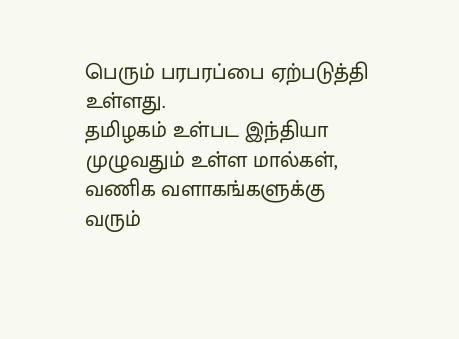பெரும் பரபரப்பை ஏற்படுத்தி உள்ளது.
தமிழகம் உள்பட இந்தியா முழுவதும் உள்ள மால்கள், வணிக வளாகங்களுக்கு வரும்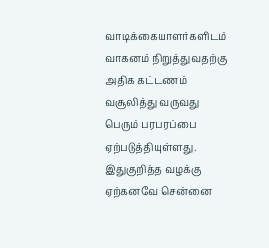வாடிக்கையாளர்களிடம் வாகனம் நிறுத்துவதற்கு அதிக கட்டணம் வசூலித்து வருவது பெரும் பரபரப்பை ஏற்படுத்தியுள்ளது. இதுகுறித்த வழக்கு ஏற்கனவே சென்னை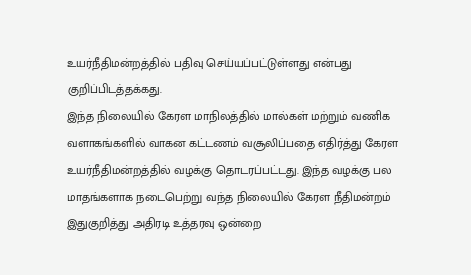உயர்நீதிமன்றத்தில் பதிவு செய்யப்பட்டுள்ளது என்பது குறிப்பிடத்தக்கது.
இந்த நிலையில் கேரள மாநிலத்தில் மால்கள் மற்றும் வணிக வளாகங்களில் வாகன கட்டணம் வசூலிப்பதை எதிர்த்து கேரள உயர்நீதிமன்றத்தில் வழக்கு தொடரப்பட்டது. இந்த வழக்கு பல மாதங்களாக நடைபெற்று வந்த நிலையில் கேரள நீதிமன்றம் இதுகுறித்து அதிரடி உத்தரவு ஒன்றை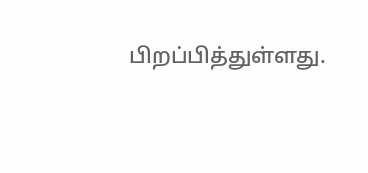பிறப்பித்துள்ளது.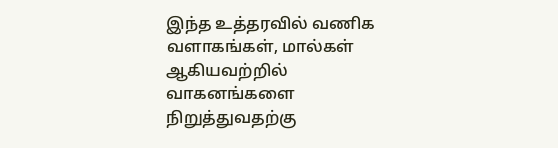இந்த உத்தரவில் வணிக வளாகங்கள், மால்கள் ஆகியவற்றில் வாகனங்களை நிறுத்துவதற்கு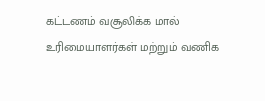கட்டணம் வசூலிக்க மால் உரிமையாளர்கள் மற்றும் வணிக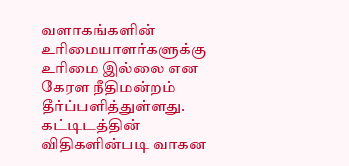வளாகங்களின் உரிமையாளர்களுக்கு உரிமை இல்லை என கேரள நீதிமன்றம் தீர்ப்பளித்துள்ளது.
கட்டிடத்தின் விதிகளின்படி வாகன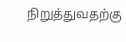நிறுத்துவதற்கு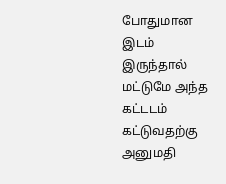போதுமான இடம் இருந்தால் மட்டுமே அந்த கட்டடம் கட்டுவதற்கு அனுமதி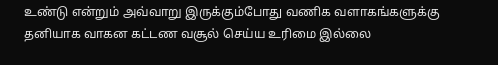உண்டு என்றும் அவ்வாறு இருக்கும்போது வணிக வளாகங்களுக்கு தனியாக வாகன கட்டண வசூல் செய்ய உரிமை இல்லை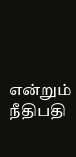என்றும் நீதிபதி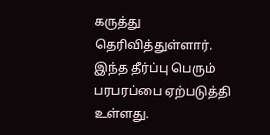கருத்து தெரிவித்துள்ளார். இந்த தீர்ப்பு பெரும் பரபரப்பை ஏற்படுத்தி உள்ளது.